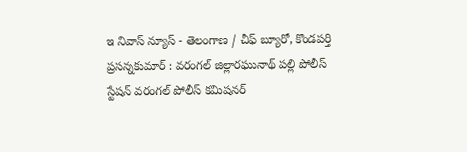ఇ నివాస్ న్యూస్ - తెలంగాణ / చీఫ్ బ్యూరో, కొండపర్తి ప్రసన్నకుమార్ : వరంగల్ జిల్లారఘునాథ్ పల్లి పోలీస్ స్టేషన్ వరంగల్ పోలీస్ కమిషనర్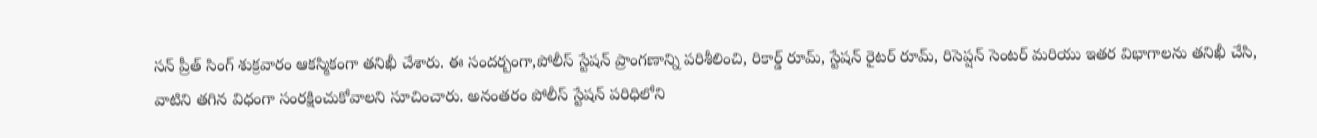సన్ ప్రీత్ సింగ్ శుక్రవారం ఆకస్మికంగా తనిఖీ చేశారు. ఈ సందర్బంగా,పోలీస్ స్టేషన్ ప్రాంగణాన్ని పరిశీలించి, రికార్డ్ రూమ్, స్టేషన్ రైటర్ రూమ్, రిసెప్షన్ సెంటర్ మరియు ఇతర విభాగాలను తనిఖీ చేసి, వాటిని తగిన విధంగా సంరక్షించుకోవాలని సూచించారు. అనంతరం పోలీస్ స్టేషన్ పరిధిలోని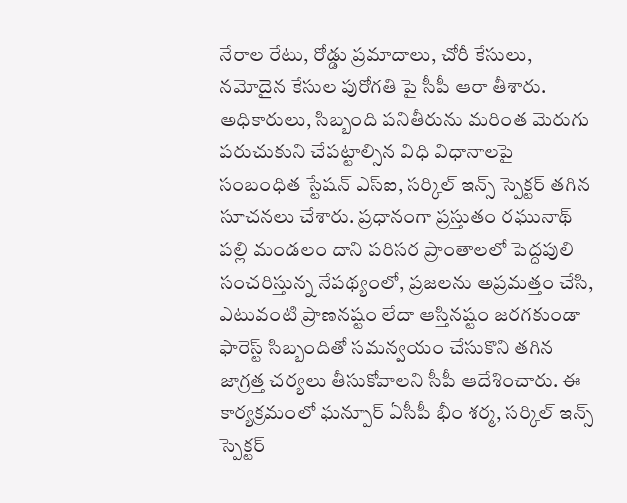నేరాల రేటు, రోడ్డు ప్రమాదాలు, చోరీ కేసులు, నమోదైన కేసుల పురోగతి పై సీపీ ఆరా తీశారు. అధికారులు, సిబ్బంది పనితీరును మరింత మెరుగు పరుచుకుని చేపట్టాల్సిన విధి విధానాలపై సంబంధిత స్టేషన్ ఎస్ఐ, సర్కిల్ ఇన్స్ స్పెక్టర్ తగిన సూచనలు చేశారు. ప్రధానంగా ప్రస్తుతం రఘునాథ్ పల్లి మండలం దాని పరిసర ప్రాంతాలలో పెద్దపులి సంచరిస్తున్న నేపథ్యంలో, ప్రజలను అప్రమత్తం చేసి, ఎటువంటి ప్రాణనష్టం లేదా ఆస్తినష్టం జరగకుండా ఫారెస్ట్ సిబ్బందితో సమన్వయం చేసుకొని తగిన జాగ్రత్త చర్యలు తీసుకోవాలని సీపీ ఆదేశించారు. ఈ కార్యక్రమంలో ఘన్పూర్ ఏసీపీ భీం శర్మ, సర్కిల్ ఇన్స్ స్పెక్టర్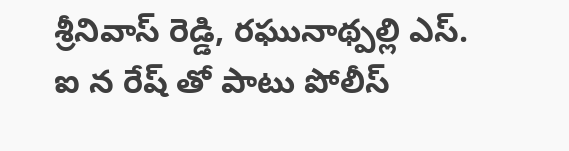శ్రీనివాస్ రెడ్డి, రఘునాథ్పల్లి ఎస్. ఐ న రేష్ తో పాటు పోలీస్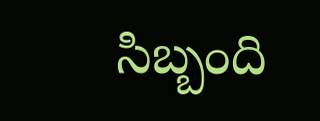సిబ్బంది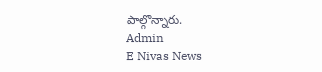పాల్గొన్నారు.
Admin
E Nivas News